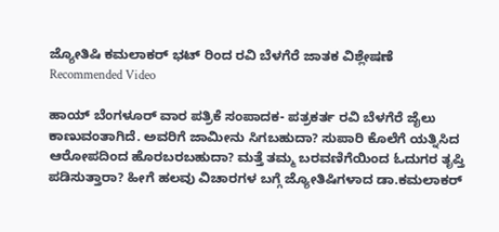ಜ್ಯೋತಿಷಿ ಕಮಲಾಕರ್ ಭಟ್ ರಿಂದ ರವಿ ಬೆಳಗೆರೆ ಜಾತಕ ವಿಶ್ಲೇಷಣೆ
Recommended Video

ಹಾಯ್ ಬೆಂಗಳೂರ್ ವಾರ ಪತ್ರಿಕೆ ಸಂಪಾದಕ- ಪತ್ರಕರ್ತ ರವಿ ಬೆಳಗೆರೆ ಜೈಲು ಕಾಣುವಂತಾಗಿದೆ. ಅವರಿಗೆ ಜಾಮೀನು ಸಿಗಬಹುದಾ? ಸುಪಾರಿ ಕೊಲೆಗೆ ಯತ್ನಿಸಿದ ಆರೋಪದಿಂದ ಹೊರಬರಬಹುದಾ? ಮತ್ತೆ ತಮ್ಮ ಬರವಣಿಗೆಯಿಂದ ಓದುಗರ ತೃಪ್ತಿ ಪಡಿಸುತ್ತಾರಾ? ಹೀಗೆ ಹಲವು ವಿಚಾರಗಳ ಬಗ್ಗೆ ಜ್ಯೋತಿಷಿಗಳಾದ ಡಾ.ಕಮಲಾಕರ್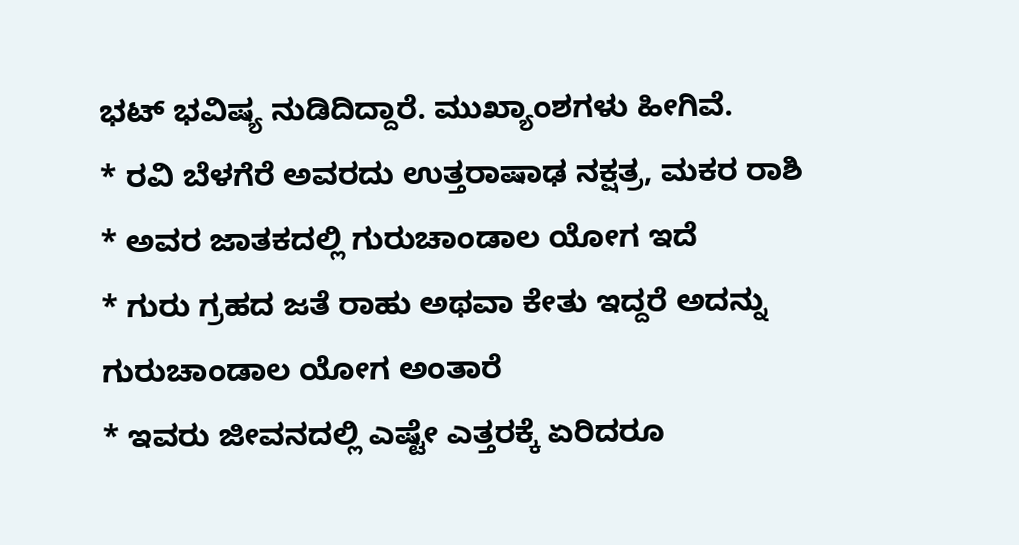ಭಟ್ ಭವಿಷ್ಯ ನುಡಿದಿದ್ದಾರೆ. ಮುಖ್ಯಾಂಶಗಳು ಹೀಗಿವೆ.
* ರವಿ ಬೆಳಗೆರೆ ಅವರದು ಉತ್ತರಾಷಾಢ ನಕ್ಷತ್ರ, ಮಕರ ರಾಶಿ
* ಅವರ ಜಾತಕದಲ್ಲಿ ಗುರುಚಾಂಡಾಲ ಯೋಗ ಇದೆ
* ಗುರು ಗ್ರಹದ ಜತೆ ರಾಹು ಅಥವಾ ಕೇತು ಇದ್ದರೆ ಅದನ್ನು ಗುರುಚಾಂಡಾಲ ಯೋಗ ಅಂತಾರೆ
* ಇವರು ಜೀವನದಲ್ಲಿ ಎಷ್ಟೇ ಎತ್ತರಕ್ಕೆ ಏರಿದರೂ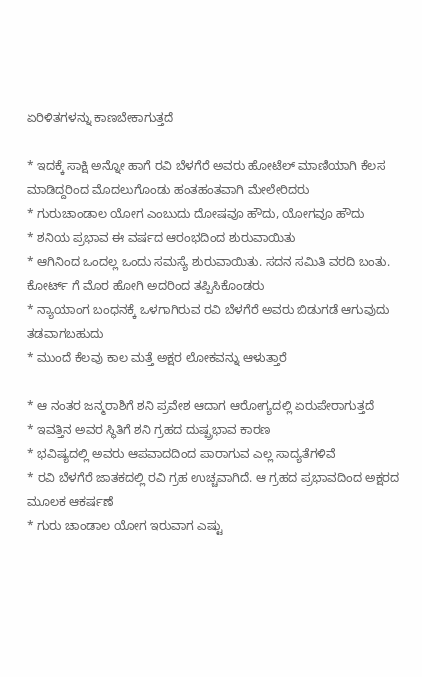ಏರಿಳಿತಗಳನ್ನು ಕಾಣಬೇಕಾಗುತ್ತದೆ

* ಇದಕ್ಕೆ ಸಾಕ್ಷಿ ಅನ್ನೋ ಹಾಗೆ ರವಿ ಬೆಳಗೆರೆ ಅವರು ಹೋಟೆಲ್ ಮಾಣಿಯಾಗಿ ಕೆಲಸ ಮಾಡಿದ್ದರಿಂದ ಮೊದಲುಗೊಂಡು ಹಂತಹಂತವಾಗಿ ಮೇಲೇರಿದರು
* ಗುರುಚಾಂಡಾಲ ಯೋಗ ಎಂಬುದು ದೋಷವೂ ಹೌದು, ಯೋಗವೂ ಹೌದು
* ಶನಿಯ ಪ್ರಭಾವ ಈ ವರ್ಷದ ಆರಂಭದಿಂದ ಶುರುವಾಯಿತು
* ಆಗಿನಿಂದ ಒಂದಲ್ಲ ಒಂದು ಸಮಸ್ಯೆ ಶುರುವಾಯಿತು. ಸದನ ಸಮಿತಿ ವರದಿ ಬಂತು. ಕೋರ್ಟ್ ಗೆ ಮೊರ ಹೋಗಿ ಅದರಿಂದ ತಪ್ಪಿಸಿಕೊಂಡರು
* ನ್ಯಾಯಾಂಗ ಬಂಧನಕ್ಕೆ ಒಳಗಾಗಿರುವ ರವಿ ಬೆಳಗೆರೆ ಅವರು ಬಿಡುಗಡೆ ಆಗುವುದು ತಡವಾಗಬಹುದು
* ಮುಂದೆ ಕೆಲವು ಕಾಲ ಮತ್ತೆ ಅಕ್ಷರ ಲೋಕವನ್ನು ಆಳುತ್ತಾರೆ

* ಆ ನಂತರ ಜನ್ಮರಾಶಿಗೆ ಶನಿ ಪ್ರವೇಶ ಆದಾಗ ಆರೋಗ್ಯದಲ್ಲಿ ಏರುಪೇರಾಗುತ್ತದೆ
* ಇವತ್ತಿನ ಅವರ ಸ್ಥಿತಿಗೆ ಶನಿ ಗ್ರಹದ ದುಷ್ಪ್ರಭಾವ ಕಾರಣ
* ಭವಿಷ್ಯದಲ್ಲಿ ಅವರು ಆಪವಾದದಿಂದ ಪಾರಾಗುವ ಎಲ್ಲ ಸಾದ್ಯತೆಗಳಿವೆ
* ರವಿ ಬೆಳಗೆರೆ ಜಾತಕದಲ್ಲಿ ರವಿ ಗ್ರಹ ಉಚ್ಚವಾಗಿದೆ. ಆ ಗ್ರಹದ ಪ್ರಭಾವದಿಂದ ಅಕ್ಷರದ ಮೂಲಕ ಆಕರ್ಷಣೆ
* ಗುರು ಚಾಂಡಾಲ ಯೋಗ ಇರುವಾಗ ಎಷ್ಟು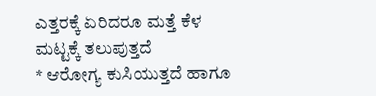ಎತ್ತರಕ್ಕೆ ಏರಿದರೂ ಮತ್ತೆ ಕೆಳ ಮಟ್ಟಕ್ಕೆ ತಲುಪುತ್ತದೆ
* ಆರೋಗ್ಯ ಕುಸಿಯುತ್ತದೆ ಹಾಗೂ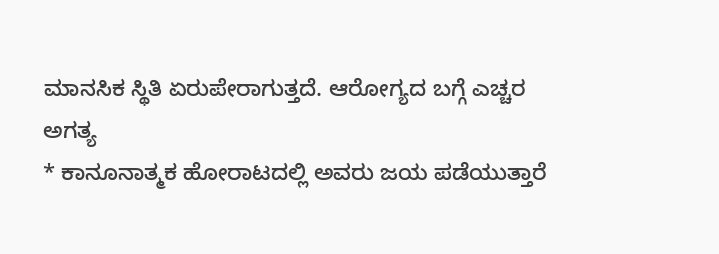ಮಾನಸಿಕ ಸ್ಥಿತಿ ಏರುಪೇರಾಗುತ್ತದೆ. ಆರೋಗ್ಯದ ಬಗ್ಗೆ ಎಚ್ಚರ ಅಗತ್ಯ
* ಕಾನೂನಾತ್ಮಕ ಹೋರಾಟದಲ್ಲಿ ಅವರು ಜಯ ಪಡೆಯುತ್ತಾರೆ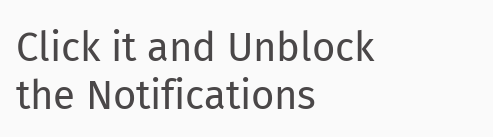Click it and Unblock the Notifications